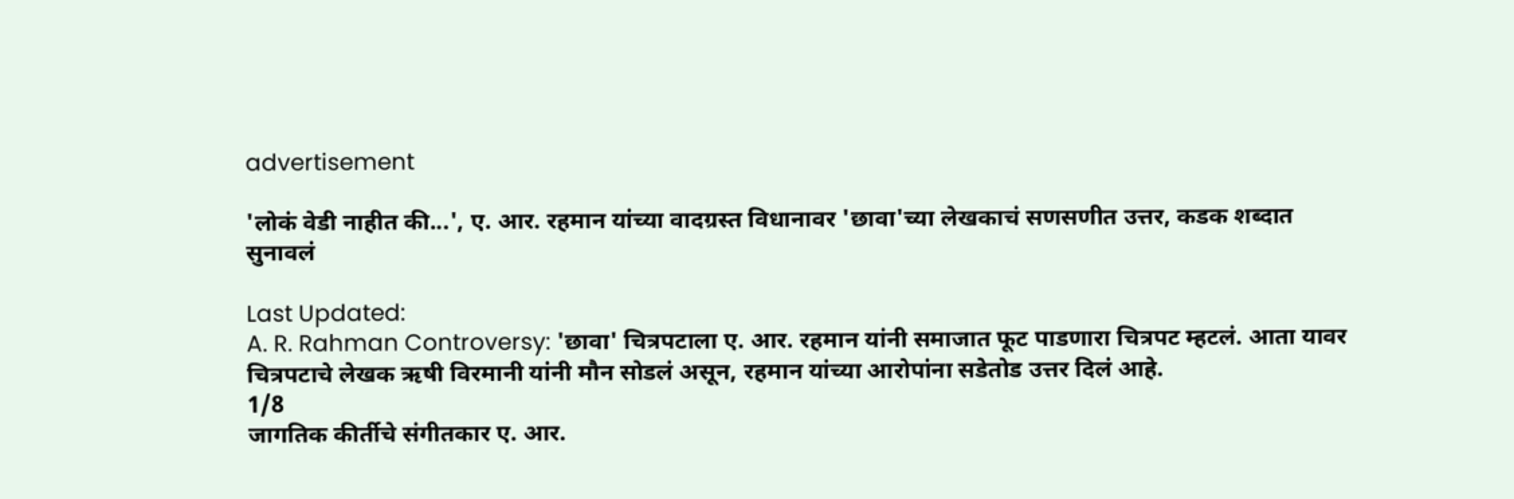advertisement

'लोकं वेडी नाहीत की...', ए. आर. रहमान यांच्या वादग्रस्त विधानावर 'छावा'च्या लेखकाचं सणसणीत उत्तर, कडक शब्दात सुनावलं

Last Updated:
A. R. Rahman Controversy: 'छावा' चित्रपटाला ए. आर. रहमान यांनी समाजात फूट पाडणारा चित्रपट म्हटलं. आता यावर चित्रपटाचे लेखक ऋषी विरमानी यांनी मौन सोडलं असून, रहमान यांच्या आरोपांना सडेतोड उत्तर दिलं आहे.
1/8
जागतिक कीर्तीचे संगीतकार ए. आर.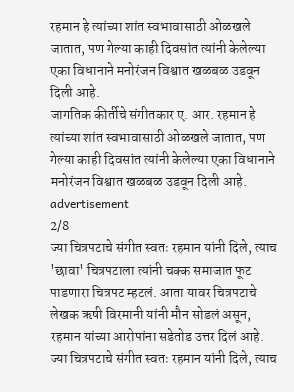रहमान हे त्यांच्या शांत स्वभावासाठी ओळखले जातात, पण गेल्या काही दिवसांत त्यांनी केलेल्या एका विधानाने मनोरंजन विश्वात खळबळ उडवून दिली आहे.
जागतिक कीर्तीचे संगीतकार ए. आर. रहमान हे त्यांच्या शांत स्वभावासाठी ओळखले जातात, पण गेल्या काही दिवसांत त्यांनी केलेल्या एका विधानाने मनोरंजन विश्वात खळबळ उडवून दिली आहे.
advertisement
2/8
ज्या चित्रपटाचे संगीत स्वतः रहमान यांनी दिले, त्याच 'छावा' चित्रपटाला त्यांनी चक्क समाजात फूट पाडणारा चित्रपट म्हटलं. आता यावर चित्रपटाचे लेखक ऋषी विरमानी यांनी मौन सोडलं असून, रहमान यांच्या आरोपांना सडेतोड उत्तर दिलं आहे.
ज्या चित्रपटाचे संगीत स्वतः रहमान यांनी दिले, त्याच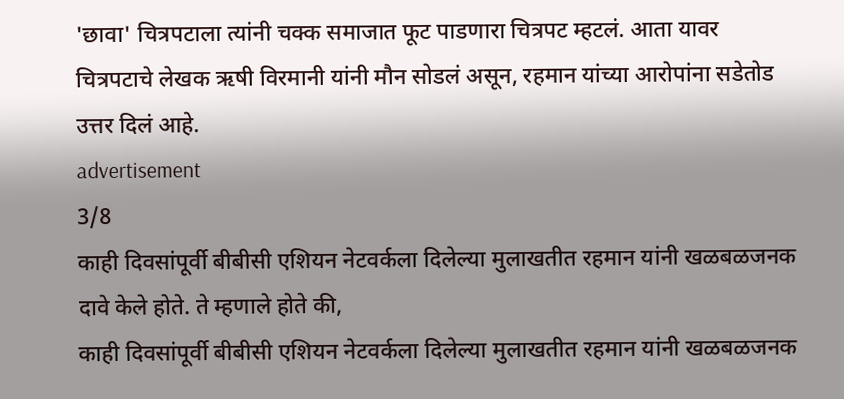'छावा' चित्रपटाला त्यांनी चक्क समाजात फूट पाडणारा चित्रपट म्हटलं. आता यावर चित्रपटाचे लेखक ऋषी विरमानी यांनी मौन सोडलं असून, रहमान यांच्या आरोपांना सडेतोड उत्तर दिलं आहे.
advertisement
3/8
काही दिवसांपूर्वी बीबीसी एशियन नेटवर्कला दिलेल्या मुलाखतीत रहमान यांनी खळबळजनक दावे केले होते. ते म्हणाले होते की,
काही दिवसांपूर्वी बीबीसी एशियन नेटवर्कला दिलेल्या मुलाखतीत रहमान यांनी खळबळजनक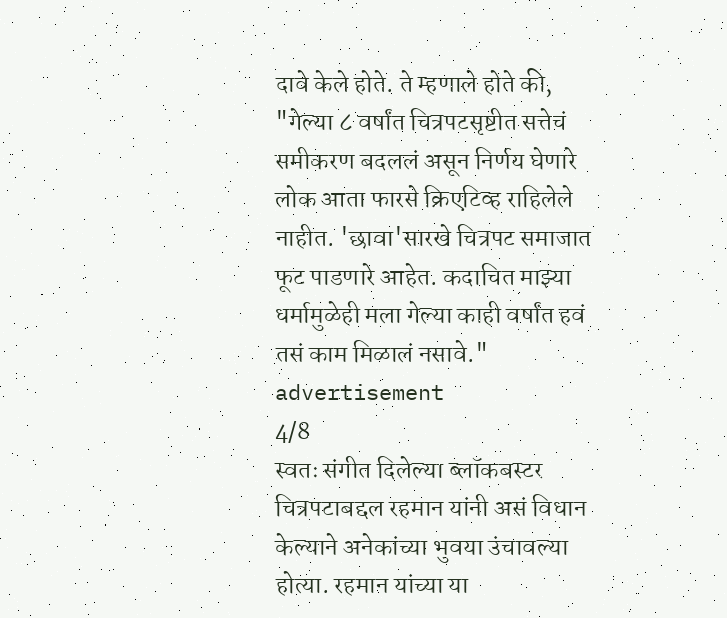दावे केले होते. ते म्हणाले होते की, "गेल्या ८ वर्षांत चित्रपटसृष्टीत सत्तेचं समीकरण बदललं असून निर्णय घेणारे लोक आता फारसे क्रिएटिव्ह राहिलेले नाहीत. 'छावा'सारखे चित्रपट समाजात फूट पाडणारे आहेत. कदाचित माझ्या धर्मामुळेही मला गेल्या काही वर्षांत हवं तसं काम मिळालं नसावे."
advertisement
4/8
स्वतः संगीत दिलेल्या ब्लॉकबस्टर चित्रपटाबद्दल रहमान यांनी असं विधान केल्याने अनेकांच्या भुवया उंचावल्या होत्या. रहमान यांच्या या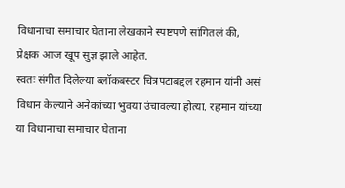विधानाचा समाचार घेताना लेखकाने स्पष्टपणे सांगितलं की, प्रेक्षक आज खूप सुज्ञ झाले आहेत.
स्वतः संगीत दिलेल्या ब्लॉकबस्टर चित्रपटाबद्दल रहमान यांनी असं विधान केल्याने अनेकांच्या भुवया उंचावल्या होत्या. रहमान यांच्या या विधानाचा समाचार घेताना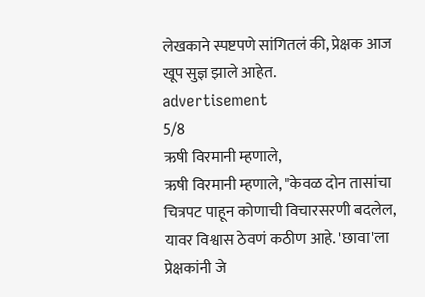लेखकाने स्पष्टपणे सांगितलं की, प्रेक्षक आज खूप सुज्ञ झाले आहेत.
advertisement
5/8
ऋषी विरमानी म्हणाले,
ऋषी विरमानी म्हणाले, "केवळ दोन तासांचा चित्रपट पाहून कोणाची विचारसरणी बदलेल, यावर विश्वास ठेवणं कठीण आहे. 'छावा'ला प्रेक्षकांनी जे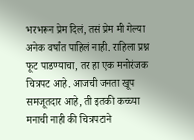भरभरून प्रेम दिलं, तसं प्रेम मी गेल्या अनेक वर्षांत पाहिलं नाही. राहिला प्रश्न फूट पाडण्याचा, तर हा एक मनोरंजक चित्रपट आहे. आजची जनता खूप समजूतदार आहे, ती इतकी कच्च्या मनाची नाही की चित्रपटाने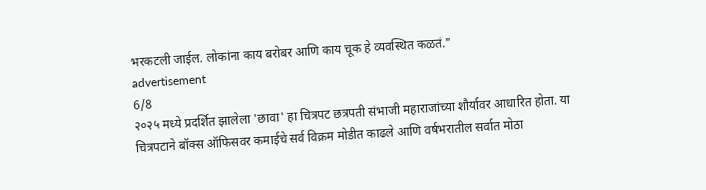भरकटली जाईल. लोकांना काय बरोबर आणि काय चूक हे व्यवस्थित कळतं."
advertisement
6/8
२०२५ मध्ये प्रदर्शित झालेला 'छावा' हा चित्रपट छत्रपती संभाजी महाराजांच्या शौर्यावर आधारित होता. या चित्रपटाने बॉक्स ऑफिसवर कमाईचे सर्व विक्रम मोडीत काढले आणि वर्षभरातील सर्वात मोठा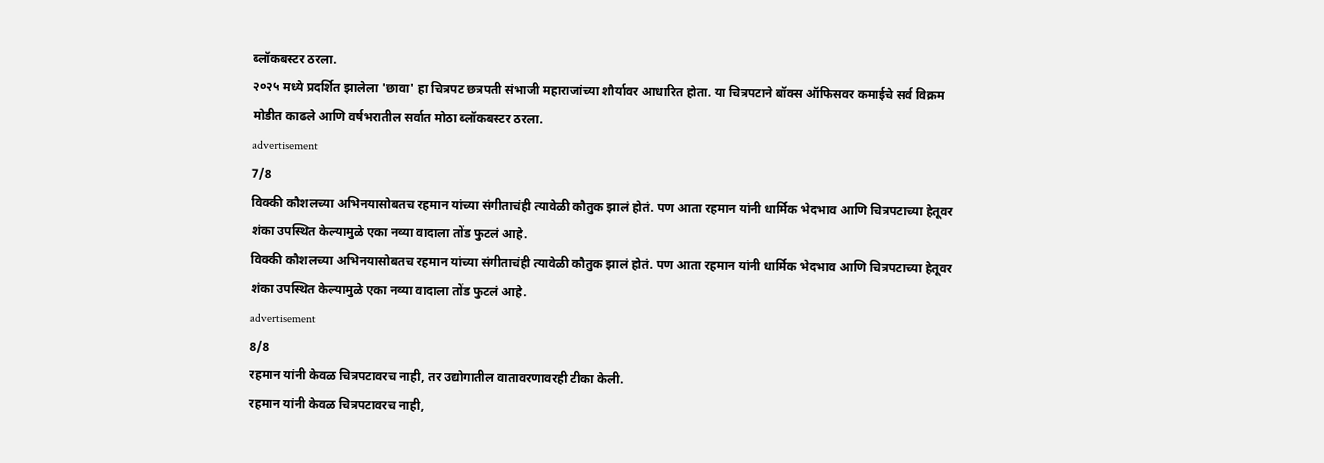ब्लॉकबस्टर ठरला.
२०२५ मध्ये प्रदर्शित झालेला 'छावा' हा चित्रपट छत्रपती संभाजी महाराजांच्या शौर्यावर आधारित होता. या चित्रपटाने बॉक्स ऑफिसवर कमाईचे सर्व विक्रम मोडीत काढले आणि वर्षभरातील सर्वात मोठा ब्लॉकबस्टर ठरला.
advertisement
7/8
विक्की कौशलच्या अभिनयासोबतच रहमान यांच्या संगीताचंही त्यावेळी कौतुक झालं होतं. पण आता रहमान यांनी धार्मिक भेदभाव आणि चित्रपटाच्या हेतूवर शंका उपस्थित केल्यामुळे एका नव्या वादाला तोंड फुटलं आहे.
विक्की कौशलच्या अभिनयासोबतच रहमान यांच्या संगीताचंही त्यावेळी कौतुक झालं होतं. पण आता रहमान यांनी धार्मिक भेदभाव आणि चित्रपटाच्या हेतूवर शंका उपस्थित केल्यामुळे एका नव्या वादाला तोंड फुटलं आहे.
advertisement
8/8
रहमान यांनी केवळ चित्रपटावरच नाही, तर उद्योगातील वातावरणावरही टीका केली.
रहमान यांनी केवळ चित्रपटावरच नाही,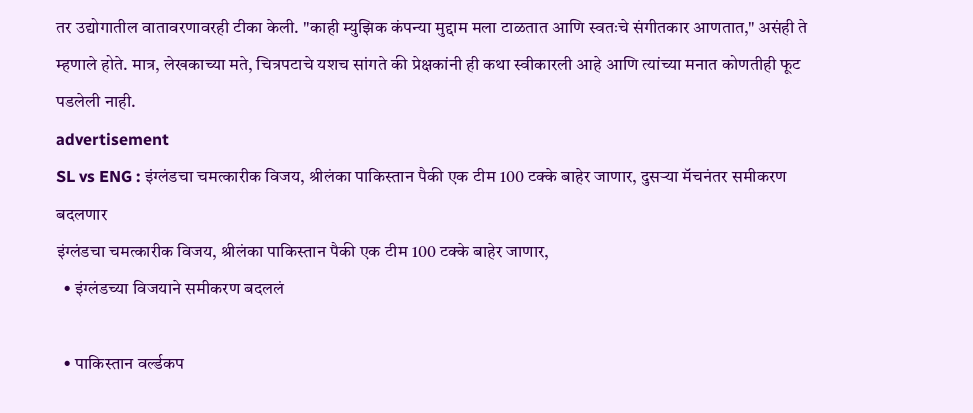तर उद्योगातील वातावरणावरही टीका केली. "काही म्युझिक कंपन्या मुद्दाम मला टाळतात आणि स्वतःचे संगीतकार आणतात," असंही ते म्हणाले होते. मात्र, लेखकाच्या मते, चित्रपटाचे यशच सांगते की प्रेक्षकांनी ही कथा स्वीकारली आहे आणि त्यांच्या मनात कोणतीही फूट पडलेली नाही.
advertisement
SL vs ENG : इंग्लंडचा चमत्कारीक विजय, श्रीलंका पाकिस्तान पैकी एक टीम 100 टक्के बाहेर जाणार, दुसऱ्या मॅचनंतर समीकरण बदलणार
इंग्लंडचा चमत्कारीक विजय, श्रीलंका पाकिस्तान पैकी एक टीम 100 टक्के बाहेर जाणार,
  • इंग्लंडच्या विजयाने समीकरण बदललं

  • पाकिस्तान वर्ल्डकप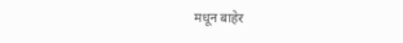मधून बाहेर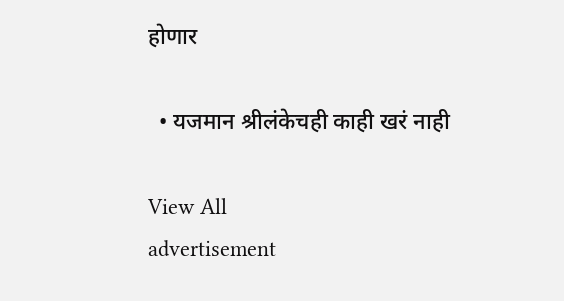होणार

  • यजमान श्रीलंकेचही काही खरं नाही

View All
advertisement